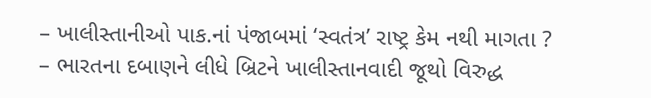– ખાલીસ્તાનીઓ પાક.નાં પંજાબમાં ‘સ્વતંત્ર’ રાષ્ટ્ર કેમ નથી માગતા ?
– ભારતના દબાણને લીધે બ્રિટને ખાલીસ્તાનવાદી જૂથો વિરુદ્ધ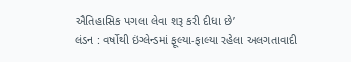ઐતિહાસિક પગલા લેવા શરૂ કરી દીધા છે’
લંડન : વર્ષોથી ઇંગ્લેન્ડમાં ફૂલ્યા-ફાલ્યા રહેલા અલગતાવાદી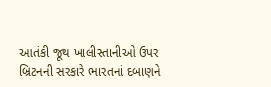આતંકી જૂથ ખાલીસ્તાનીઓ ઉપર બ્રિટનની સરકારે ભારતનાં દબાણને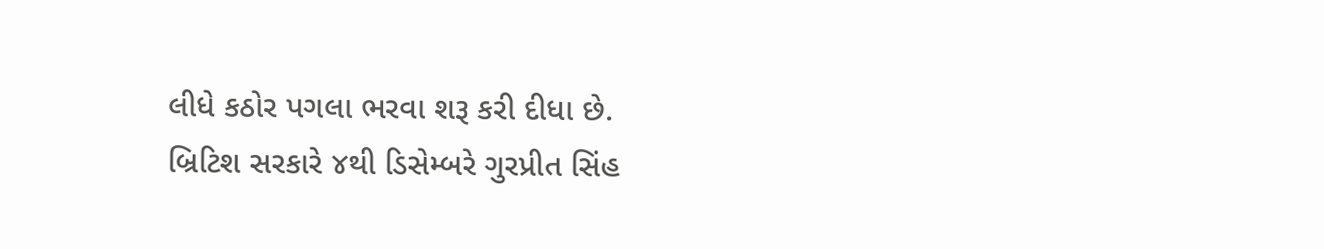લીધે કઠોર પગલા ભરવા શરૂ કરી દીધા છે.
બ્રિટિશ સરકારે ૪થી ડિસેમ્બરે ગુરપ્રીત સિંહ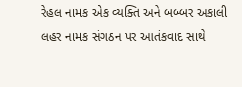રેહલ નામક એક વ્યક્તિ અને બબ્બર અકાલી લહર નામક સંગઠન પર આતંકવાદ સાથે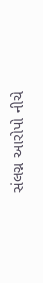સંલગ્ન આરોપો નીચે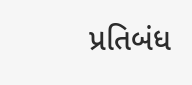પ્રતિબંધ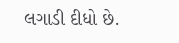લગાડી દીધો છે.